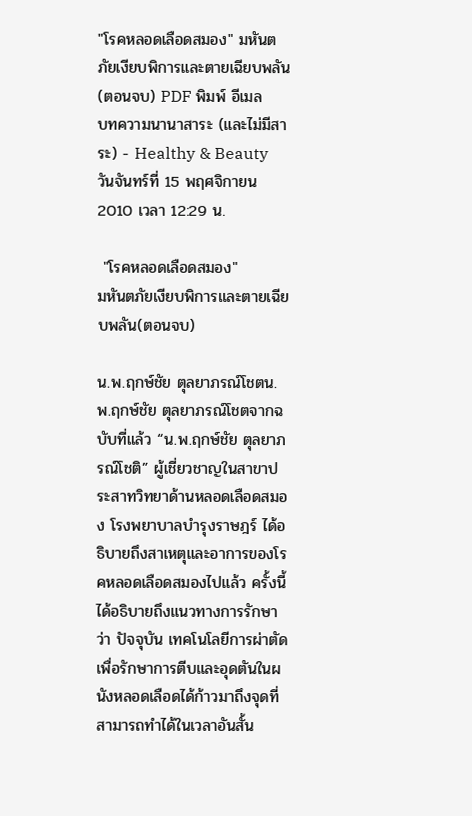"โรคหลอดเลือดสมอง" มหันตภัยเงียบพิการและตายเฉียบพลัน(ตอนจบ) PDF พิมพ์ อีเมล
บทความนานาสาระ (และไม่มีสาระ) - Healthy & Beauty
วันจันทร์ที่ 15 พฤศจิกายน 2010 เวลา 12:29 น.

 "โรคหลอดเลือดสมอง"
มหันตภัยเงียบพิการและตายเฉียบพลัน(ตอนจบ)

น.พ.ฤกษ์ชัย ตุลยาภรณ์โชตน.พ.ฤกษ์ชัย ตุลยาภรณ์โชตจากฉบับที่แล้ว “น.พ.ฤกษ์ชัย ตุลยาภรณ์โชติ” ผู้เชี่ยวชาญในสาขาประสาทวิทยาด้านหลอดเลือดสมอง โรงพยาบาลบำรุงราษฎร์ ได้อธิบายถึงสาเหตุและอาการของโรคหลอดเลือดสมองไปแล้ว ครั้งนี้ได้อธิบายถึงแนวทางการรักษาว่า ปัจจุบัน เทคโนโลยีการผ่าตัดเพื่อรักษาการตีบและอุดตันในผนังหลอดเลือดได้ก้าวมาถึงจุดที่สามารถทำได้ในเวลาอันสั้น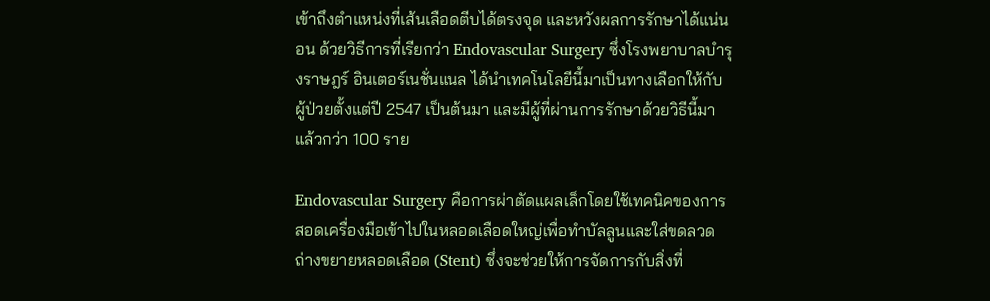เข้าถึงตำแหน่งที่เส้นเลือดตีบได้ตรงจุด และหวังผลการรักษาได้แน่นอน ด้วยวิธีการที่เรียกว่า Endovascular Surgery ซึ่งโรงพยาบาลบำรุงราษฎร์ อินเตอร์เนชั่นแนล ได้นำเทคโนโลยีนี้มาเป็นทางเลือกให้กับผู้ป่วยตั้งแต่ปี 2547 เป็นต้นมา และมีผู้ที่ผ่านการรักษาด้วยวิธีนี้มาแล้วกว่า 100 ราย

Endovascular Surgery คือการผ่าตัดแผลเล็กโดยใช้เทคนิคของการสอดเครื่องมือเข้าไปในหลอดเลือดใหญ่เพื่อทำบัลลูนและใส่ขดลวดถ่างขยายหลอดเลือด (Stent) ซึ่งจะช่วยให้การจัดการกับสิ่งที่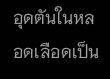อุดตันในหลอดเลือดเป็น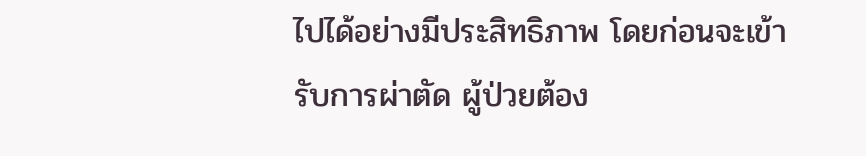ไปได้อย่างมีประสิทธิภาพ โดยก่อนจะเข้ารับการผ่าตัด ผู้ป่วยต้อง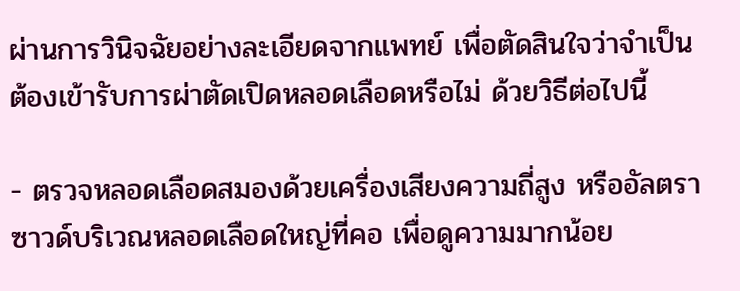ผ่านการวินิจฉัยอย่างละเอียดจากแพทย์ เพื่อตัดสินใจว่าจำเป็นต้องเข้ารับการผ่าตัดเปิดหลอดเลือดหรือไม่ ด้วยวิธีต่อไปนี้

- ตรวจหลอดเลือดสมองด้วยเครื่องเสียงความถี่สูง หรืออัลตราซาวด์บริเวณหลอดเลือดใหญ่ที่คอ เพื่อดูความมากน้อย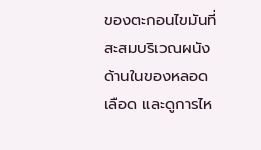ของตะกอนไขมันที่สะสมบริเวณผนังด้านในของหลอดเลือด และดูการไห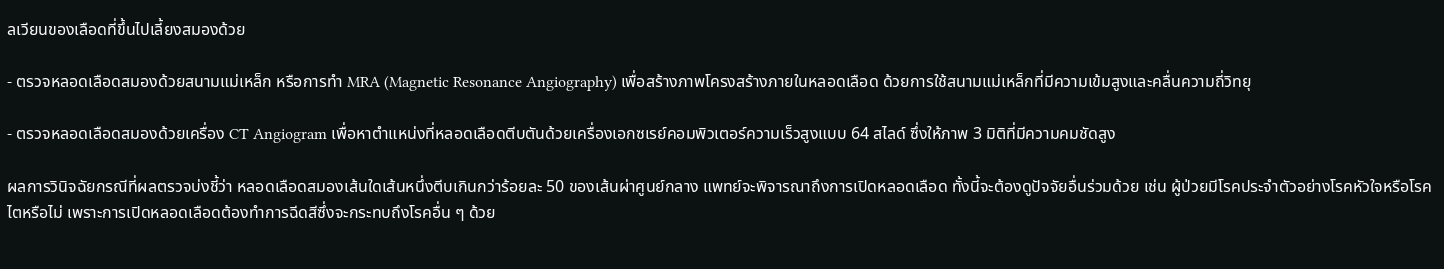ลเวียนของเลือดที่ขึ้นไปเลี้ยงสมองด้วย

- ตรวจหลอดเลือดสมองด้วยสนามแม่เหล็ก หรือการทำ MRA (Magnetic Resonance Angiography) เพื่อสร้างภาพโครงสร้างภายในหลอดเลือด ด้วยการใช้สนามแม่เหล็กที่มีความเข้มสูงและคลื่นความถี่วิทยุ

- ตรวจหลอดเลือดสมองด้วยเครื่อง CT Angiogram เพื่อหาตำแหน่งที่หลอดเลือดตีบตันด้วยเครื่องเอกซเรย์คอมพิวเตอร์ความเร็วสูงแบบ 64 สไลด์ ซึ่งให้ภาพ 3 มิติที่มีความคมชัดสูง

ผลการวินิจฉัยกรณีที่ผลตรวจบ่งชี้ว่า หลอดเลือดสมองเส้นใดเส้นหนึ่งตีบเกินกว่าร้อยละ 50 ของเส้นผ่าศูนย์กลาง แพทย์จะพิจารณาถึงการเปิดหลอดเลือด ทั้งนี้จะต้องดูปัจจัยอื่นร่วมด้วย เช่น ผู้ป่วยมีโรคประจำตัวอย่างโรคหัวใจหรือโรคไตหรือไม่ เพราะการเปิดหลอดเลือดต้องทำการฉีดสีซึ่งจะกระทบถึงโรคอื่น ๆ ด้วย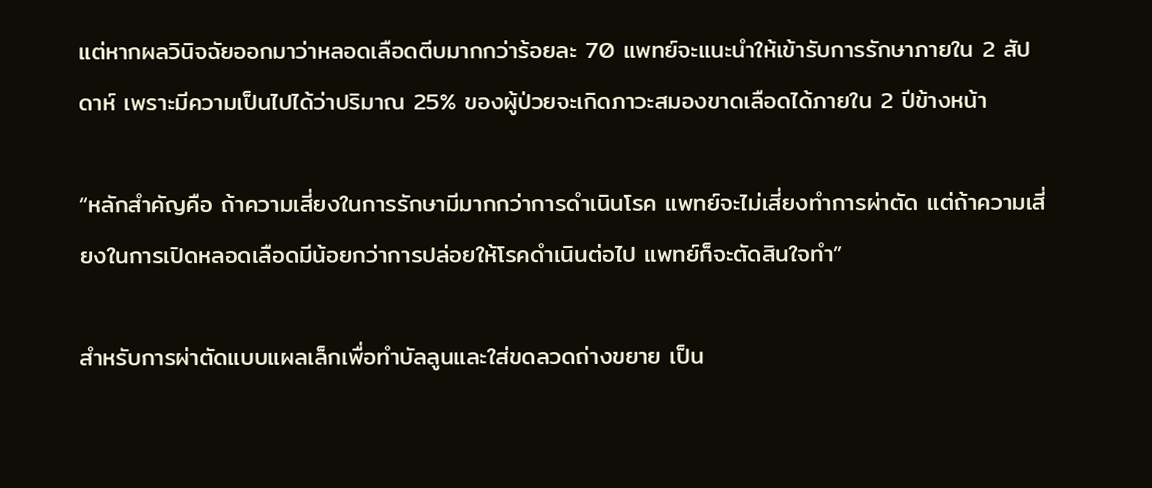แต่หากผลวินิจฉัยออกมาว่าหลอดเลือดตีบมากกว่าร้อยละ 70 แพทย์จะแนะนำให้เข้ารับการรักษาภายใน 2 สัปดาห์ เพราะมีความเป็นไปได้ว่าปริมาณ 25% ของผู้ป่วยจะเกิดภาวะสมองขาดเลือดได้ภายใน 2 ปีข้างหน้า

“หลักสำคัญคือ ถ้าความเสี่ยงในการรักษามีมากกว่าการดำเนินโรค แพทย์จะไม่เสี่ยงทำการผ่าตัด แต่ถ้าความเสี่ยงในการเปิดหลอดเลือดมีน้อยกว่าการปล่อยให้โรคดำเนินต่อไป แพทย์ก็จะตัดสินใจทำ”

สำหรับการผ่าตัดแบบแผลเล็กเพื่อทำบัลลูนและใส่ขดลวดถ่างขยาย เป็น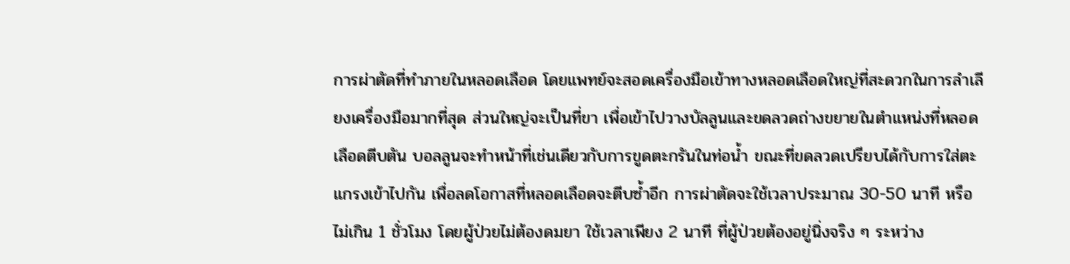การผ่าตัดที่ทำภายในหลอดเลือด โดยแพทย์จะสอดเครื่องมือเข้าทางหลอดเลือดใหญ่ที่สะดวกในการลำเลียงเครื่องมือมากที่สุด ส่วนใหญ่จะเป็นที่ขา เพื่อเข้าไปวางบัลลูนและขดลวดถ่างขยายในตำแหน่งที่หลอดเลือดตีบตัน บอลลูนจะทำหน้าที่เช่นเดียวกับการขูดตะกรันในท่อน้ำ ขณะที่ขดลวดเปรียบได้กับการใส่ตะแกรงเข้าไปกัน เพื่อลดโอกาสที่หลอดเลือดจะตีบซ้ำอีก การผ่าตัดจะใช้เวลาประมาณ 30-50 นาที หรือไม่เกิน 1 ชั่วโมง โดยผู้ป่วยไม่ต้องดมยา ใช้เวลาเพียง 2 นาที ที่ผู้ป่วยต้องอยู่นิ่งจริง ๆ ระหว่าง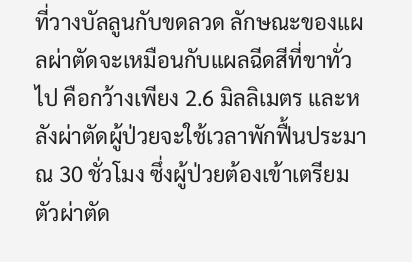ที่วางบัลลูนกับขดลวด ลักษณะของแผลผ่าตัดจะเหมือนกับแผลฉีดสีที่ขาทั่วไป คือกว้างเพียง 2.6 มิลลิเมตร และหลังผ่าตัดผู้ป่วยจะใช้เวลาพักฟื้นประมาณ 30 ชั่วโมง ซึ่งผู้ป่วยต้องเข้าเตรียมตัวผ่าตัด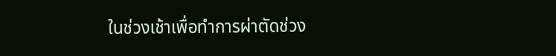ในช่วงเช้าเพื่อทำการผ่าตัดช่วง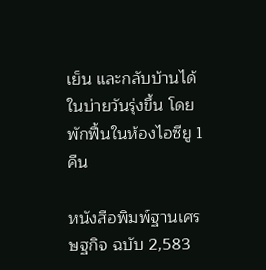เย็น และกลับบ้านได้ในบ่ายวันรุ่งขึ้น โดยพักฟื้นในห้องไอซียู 1 คืน

หนังสือพิมพ์ฐานเศรษฐกิจ ฉบับ 2,583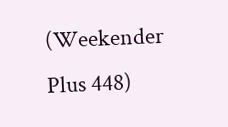(Weekender Plus 448)